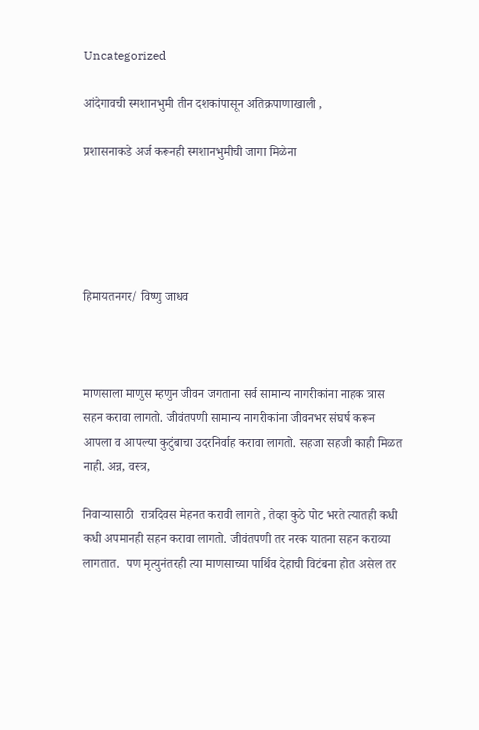Uncategorized

आंदेगावची स्मशानभुमी तीन दशकांपासून अतिक्रपाणाखाली ,

प्रशासनाकडे अर्ज करूनही स्मशानभुमीची जागा मिळेना





हिमायतनगर/ विष्णु जाधव



माणसाला माणुस म्हणुन जीवन जगताना सर्व सामान्य नागरीकांना नाहक त्रास सहन करावा लागतो. जीवंतपणी सामान्य नागरीकांना जीवनभर संघर्ष करून आपला व आपल्या कुटुंबाचा उदरनिर्वाह करावा लागतो. सहजा सहजी काही मिळत नाही. अन्न, वस्त्र,

निवाऱ्यासाठी  रात्रदिवस मेहनत करावी लागते , तेव्हा कुठे पोट भरते त्यातही कधी कधी अपमानही सहन करावा लागतो. जीवंतपणी तर नरक यातना सहन कराव्या लागतात.  पण मृत्युनंतरही त्या माणसाच्या पार्थिव देहाची विटंबना होत असेल तर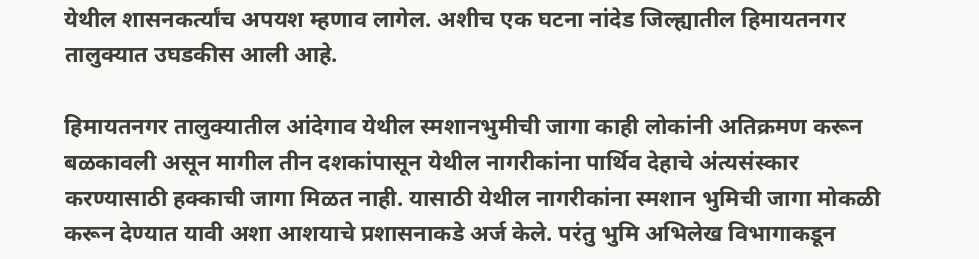येथील शासनकर्त्यांच अपयश म्हणाव लागेल. अशीच एक घटना नांदेड जिल्ह्यातील हिमायतनगर तालुक्यात उघडकीस आली आहे.

हिमायतनगर तालुक्यातील आंदेगाव येथील स्मशानभुमीची जागा काही लोकांनी अतिक्रमण करून बळकावली असून मागील तीन दशकांपासून येथील नागरीकांना पार्थिव देहाचे अंत्यसंस्कार करण्यासाठी हक्काची जागा मिळत नाही. यासाठी येथील नागरीकांना स्मशान भुमिची जागा मोकळी करून देण्यात यावी अशा आशयाचे प्रशासनाकडे अर्ज केले. परंतु भुमि अभिलेख विभागाकडून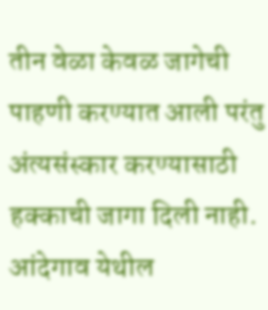तीन वेळा केवळ जागेची पाहणी करण्यात आली परंतु अंत्यसंस्कार करण्यासाठी हक्काची जागा दिली नाही. आंदेगाव येथील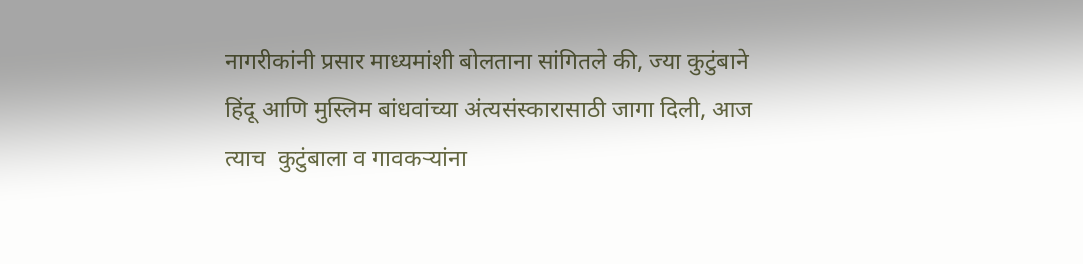नागरीकांनी प्रसार माध्यमांशी बोलताना सांगितले की, ज्या कुटुंबाने हिंदू आणि मुस्लिम बांधवांच्या अंत्यसंस्कारासाठी जागा दिली, आज त्याच  कुटुंबाला व गावकऱ्यांना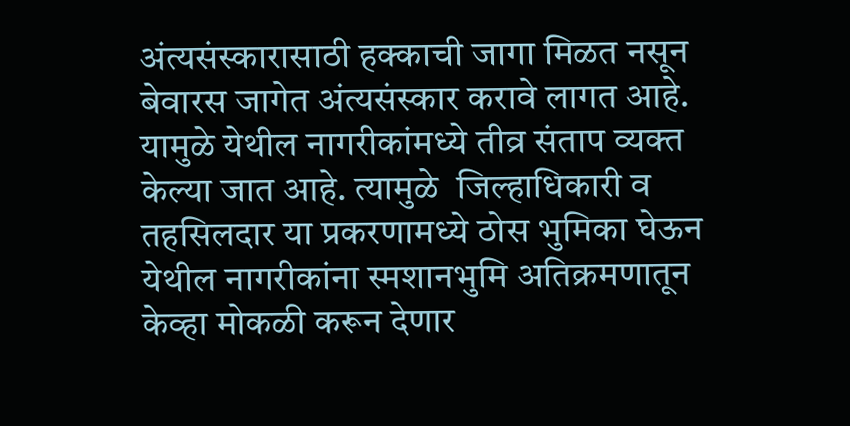अंत्यसंस्कारासाठी हक्काची जागा मिळत नसून बेवारस जागेत अंत्यसंस्कार करावे लागत आहे. यामुळे येथील नागरीकांमध्ये तीव्र संताप व्यक्त केल्या जात आहे. त्यामुळे  जिल्हाधिकारी व तहसिलदार या प्रकरणामध्ये ठोस भुमिका घेऊन येथील नागरीकांना स्मशानभुमि अतिक्रमणातून केव्हा मोकळी करून देणार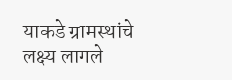याकडे ग्रामस्थांचे लक्ष्य लागले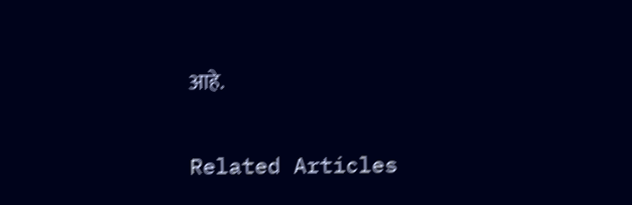आहे.

Related Articles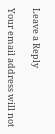Leave a Reply

Your email address will not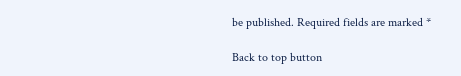be published. Required fields are marked *

Back to top button